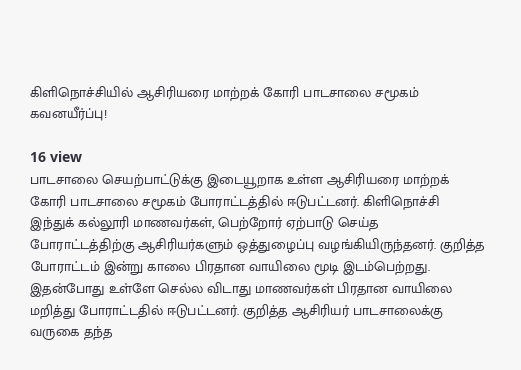கிளிநொச்சியில் ஆசிரியரை மாற்றக் கோரி பாடசாலை சமூகம் கவனயீர்ப்பு!

16 view
பாடசாலை செயற்பாட்டுக்கு இடையூறாக உள்ள ஆசிரியரை மாற்றக் கோரி பாடசாலை சமூகம் போராட்டத்தில் ஈடுபட்டனர். கிளிநொச்சி இந்துக் கல்லூரி மாணவர்கள், பெற்றோர் ஏற்பாடு செய்த போராட்டத்திற்கு ஆசிரியர்களும் ஒத்துழைப்பு வழங்கியிருந்தனர். குறித்த போராட்டம் இன்று காலை பிரதான வாயிலை மூடி இடம்பெற்றது. இதன்போது உள்ளே செல்ல விடாது மாணவர்கள் பிரதான வாயிலை மறித்து போராட்டதில் ஈடுபட்டனர். குறித்த ஆசிரியர் பாடசாலைக்கு வருகை தந்த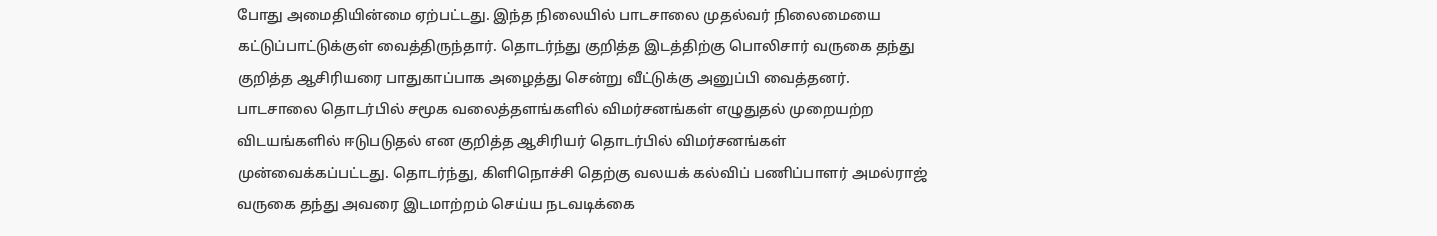போது அமைதியின்மை ஏற்பட்டது. இந்த நிலையில் பாடசாலை முதல்வர் நிலைமையை கட்டுப்பாட்டுக்குள் வைத்திருந்தார். தொடர்ந்து குறித்த இடத்திற்கு பொலிசார் வருகை தந்து  குறித்த ஆசிரியரை பாதுகாப்பாக அழைத்து சென்று வீட்டுக்கு அனுப்பி வைத்தனர். பாடசாலை தொடர்பில் சமூக வலைத்தளங்களில் விமர்சனங்கள் எழுதுதல் முறையற்ற விடயங்களில் ஈடுபடுதல் என குறித்த ஆசிரியர் தொடர்பில் விமர்சனங்கள் முன்வைக்கப்பட்டது. தொடர்ந்து, கிளிநொச்சி தெற்கு வலயக் கல்விப் பணிப்பாளர் அமல்ராஜ் வருகை தந்து அவரை இடமாற்றம் செய்ய நடவடிக்கை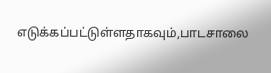எடுக்கப்பட்டுள்ளதாகவும்,பாடசாலை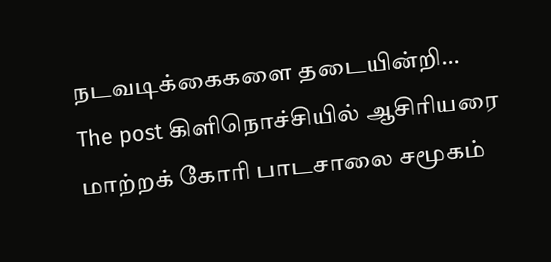நடவடிக்கைகளை தடையின்றி…
The post கிளிநொச்சியில் ஆசிரியரை மாற்றக் கோரி பாடசாலை சமூகம்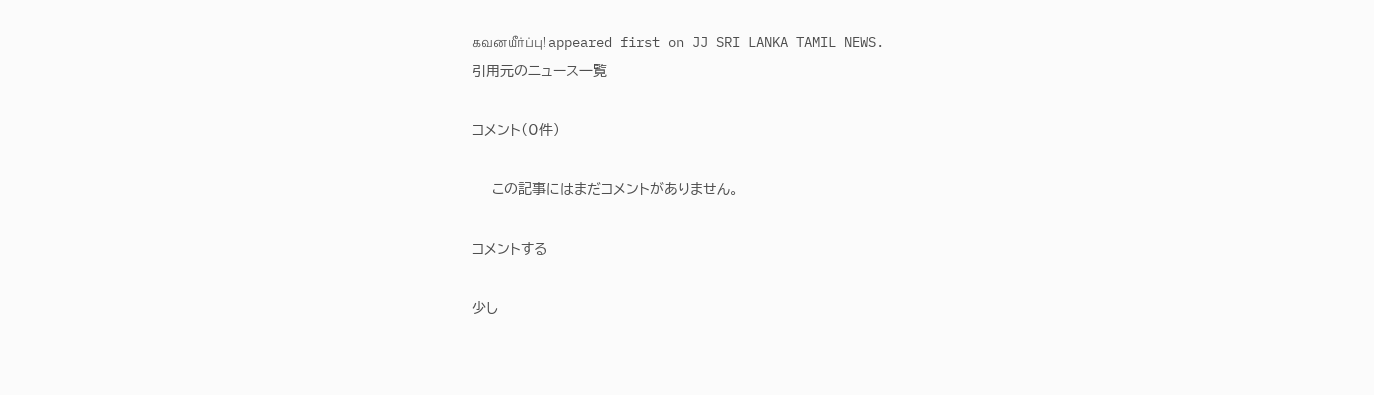கவனயீர்ப்பு! appeared first on JJ SRI LANKA TAMIL NEWS.
引用元のニュース一覧

コメント(0件)

    この記事にはまだコメントがありません。

コメントする

少し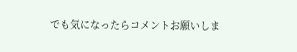でも気になったらコメントお願いしま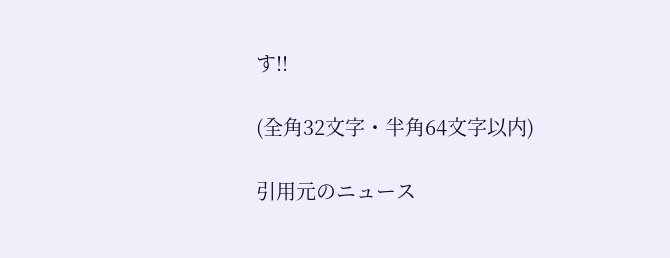す!!

(全角32文字・半角64文字以内)

引用元のニュース